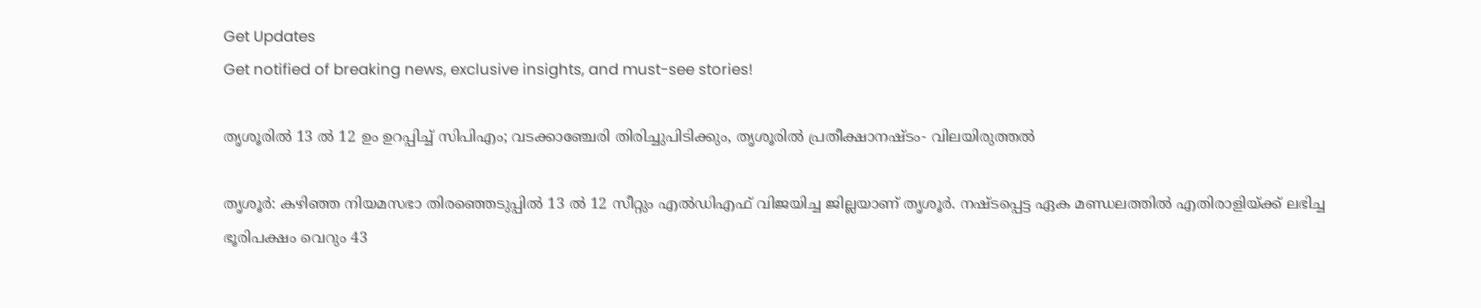Get Updates
Get notified of breaking news, exclusive insights, and must-see stories!

തൃശൂരില്‍ 13 ൽ 12 ഉം ഉറപ്പിച്ച് സിപിഎം; വടക്കാഞ്ചേരി തിരിച്ചുപിടിക്കും, തൃശൂരിൽ പ്രതീക്ഷാനഷ്ടം- വിലയിരുത്തൽ

തൃശൂര്‍: കഴിഞ്ഞ നിയമസഭാ തിരഞ്ഞെടുപ്പില്‍ 13 ല്‍ 12 സീറ്റും എല്‍ഡിഎഫ് വിജയിച്ച ജില്ലയാണ് തൃശൂര്‍. നഷ്ടപ്പെട്ട ഏക മണ്ഡലത്തില്‍ എതിരാളിയ്ക്ക് ലഭിച്ച ഭൂരിപക്ഷം വെറും 43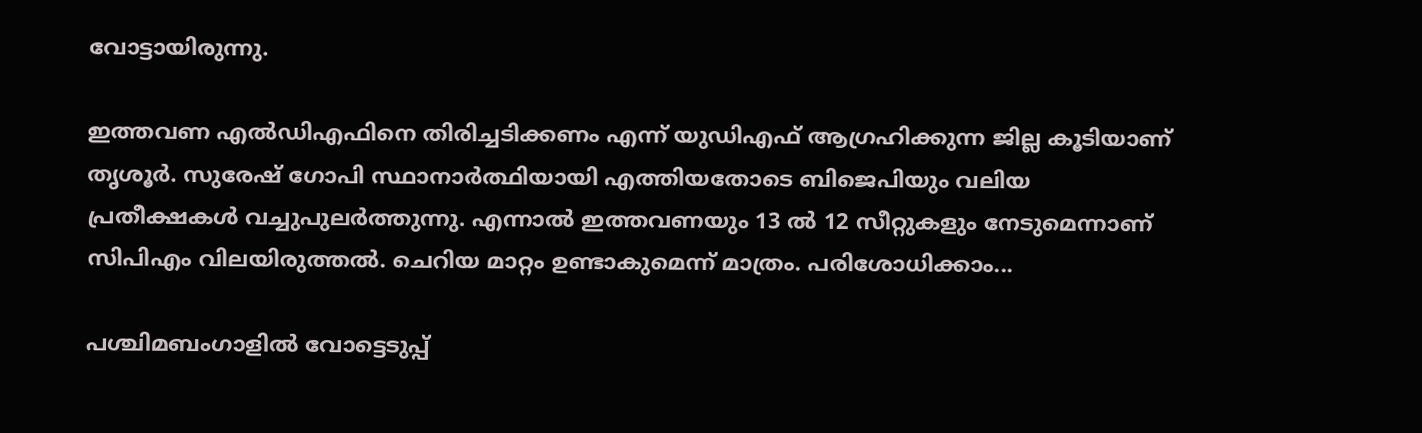വോട്ടായിരുന്നു.

ഇത്തവണ എല്‍ഡിഎഫിനെ തിരിച്ചടിക്കണം എന്ന് യുഡിഎഫ് ആഗ്രഹിക്കുന്ന ജില്ല കൂടിയാണ് തൃശൂര്‍. സുരേഷ് ഗോപി സ്ഥാനാര്‍ത്ഥിയായി എത്തിയതോടെ ബിജെപിയും വലിയ പ്രതീക്ഷകള്‍ വച്ചുപുലര്‍ത്തുന്നു. എന്നാല്‍ ഇത്തവണയും 13 ല്‍ 12 സീറ്റുകളും നേടുമെന്നാണ് സിപിഎം വിലയിരുത്തല്‍. ചെറിയ മാറ്റം ഉണ്ടാകുമെന്ന് മാത്രം. പരിശോധിക്കാം...

പശ്ചിമബംഗാളിൽ വോട്ടെടുപ്പ്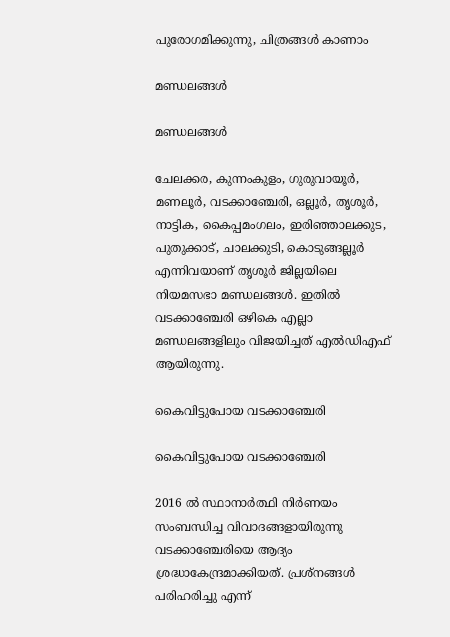പുരോഗമിക്കുന്നു, ചിത്രങ്ങൾ കാണാം

മണ്ഡലങ്ങള്‍

മണ്ഡലങ്ങള്‍

ചേലക്കര, കുന്നംകുളം, ഗുരുവായൂര്‍, മണലൂര്‍, വടക്കാഞ്ചേരി, ഒല്ലൂര്‍, തൃശൂര്‍, നാട്ടിക, കൈപ്പമംഗലം, ഇരിഞ്ഞാലക്കുട, പുതുക്കാട്, ചാലക്കുടി, കൊടുങ്ങല്ലൂര്‍ എന്നിവയാണ് തൃശൂര്‍ ജില്ലയിലെ നിയമസഭാ മണ്ഡലങ്ങള്‍. ഇതില്‍ വടക്കാഞ്ചേരി ഒഴികെ എല്ലാ മണ്ഡലങ്ങളിലും വിജയിച്ചത് എല്‍ഡിഎഫ് ആയിരുന്നു.

കൈവിട്ടുപോയ വടക്കാഞ്ചേരി

കൈവിട്ടുപോയ വടക്കാഞ്ചേരി

2016 ല്‍ സ്ഥാനാര്‍ത്ഥി നിര്‍ണയം സംബന്ധിച്ച വിവാദങ്ങളായിരുന്നു വടക്കാഞ്ചേരിയെ ആദ്യം ശ്രദ്ധാകേന്ദ്രമാക്കിയത്. പ്രശ്‌നങ്ങള്‍ പരിഹരിച്ചു എന്ന്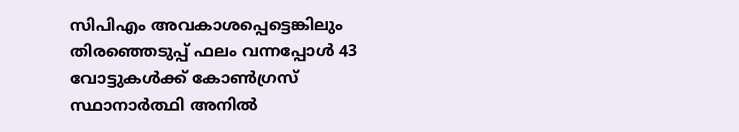സിപിഎം അവകാശപ്പെട്ടെങ്കിലും തിരഞ്ഞെടുപ്പ് ഫലം വന്നപ്പോള്‍ 43 വോട്ടുകള്‍ക്ക് കോണ്‍ഗ്രസ് സ്ഥാനാര്‍ത്ഥി അനില്‍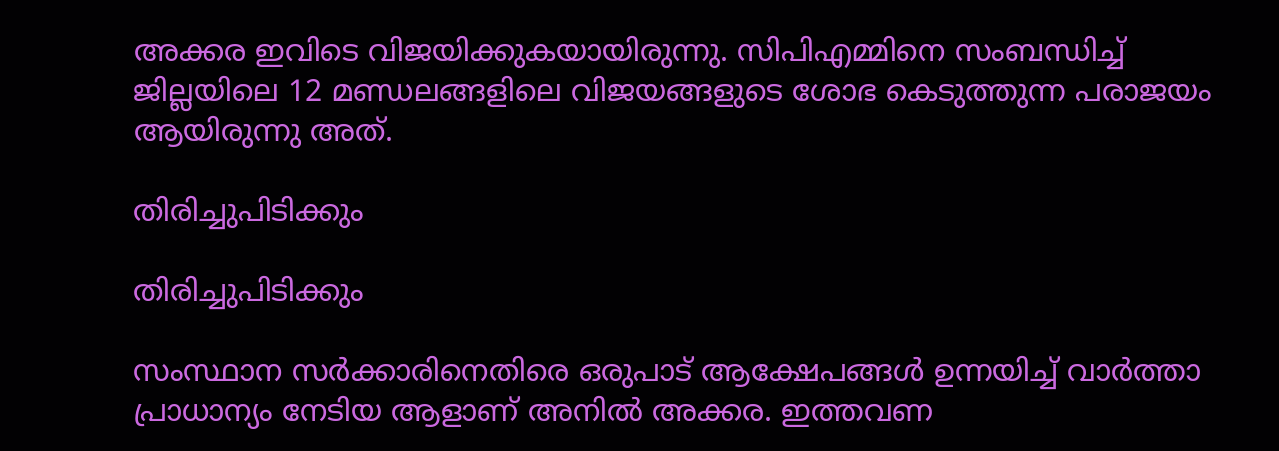അക്കര ഇവിടെ വിജയിക്കുകയായിരുന്നു. സിപിഎമ്മിനെ സംബന്ധിച്ച് ജില്ലയിലെ 12 മണ്ഡലങ്ങളിലെ വിജയങ്ങളുടെ ശോഭ കെടുത്തുന്ന പരാജയം ആയിരുന്നു അത്.

തിരിച്ചുപിടിക്കും

തിരിച്ചുപിടിക്കും

സംസ്ഥാന സര്‍ക്കാരിനെതിരെ ഒരുപാട് ആക്ഷേപങ്ങള്‍ ഉന്നയിച്ച് വാര്‍ത്താ പ്രാധാന്യം നേടിയ ആളാണ് അനില്‍ അക്കര. ഇത്തവണ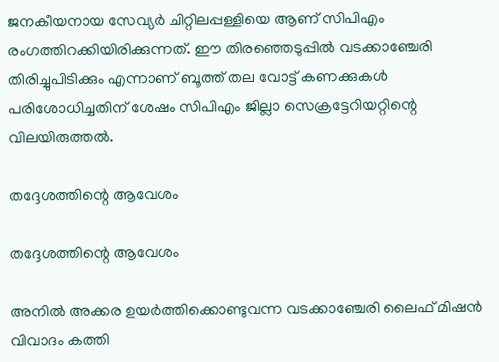ജനകീയനായ സേവ്യര്‍ ചിറ്റിലപ്പള്ളിയെ ആണ് സിപിഎം രംഗത്തിറക്കിയിരിക്കുന്നത്. ഈ തിരഞ്ഞെടുപ്പില്‍ വടക്കാഞ്ചേരി തിരിച്ചുപിടിക്കും എന്നാണ് ബൂത്ത് തല വോട്ട് കണക്കുകള്‍ പരിശോധിച്ചതിന് ശേഷം സിപിഎം ജില്ലാ സെക്രട്ടേറിയറ്റിന്റെ വിലയിരുത്തല്‍.

തദ്ദേശത്തിന്റെ ആവേശം

തദ്ദേശത്തിന്റെ ആവേശം

അനില്‍ അക്കര ഉയര്‍ത്തിക്കൊണ്ടുവന്ന വടക്കാഞ്ചേരി ലൈഫ് മിഷന്‍ വിവാദം കത്തി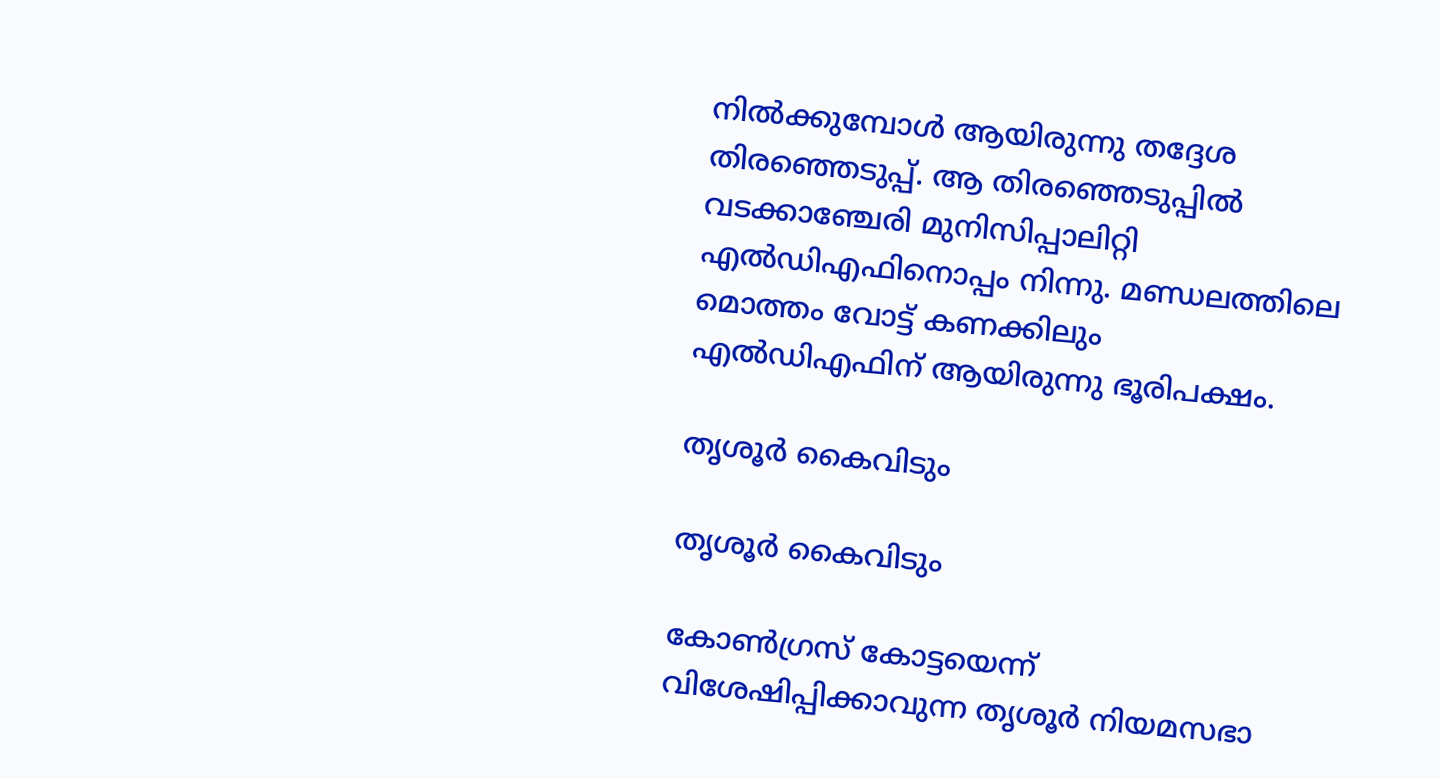നില്‍ക്കുമ്പോള്‍ ആയിരുന്നു തദ്ദേശ തിരഞ്ഞെടുപ്പ്. ആ തിരഞ്ഞെടുപ്പില്‍ വടക്കാഞ്ചേരി മുനിസിപ്പാലിറ്റി എല്‍ഡിഎഫിനൊപ്പം നിന്നു. മണ്ഡലത്തിലെ മൊത്തം വോട്ട് കണക്കിലും എല്‍ഡിഎഫിന് ആയിരുന്നു ഭൂരിപക്ഷം.

തൃശൂര്‍ കൈവിടും

തൃശൂര്‍ കൈവിടും

കോണ്‍ഗ്രസ് കോട്ടയെന്ന് വിശേഷിപ്പിക്കാവുന്ന തൃശൂര്‍ നിയമസഭാ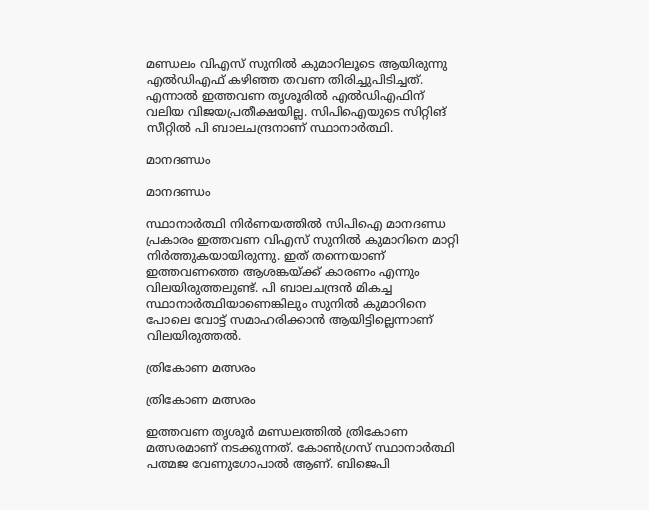മണ്ഡലം വിഎസ് സുനില്‍ കുമാറിലൂടെ ആയിരുന്നു എല്‍ഡിഎഫ് കഴിഞ്ഞ തവണ തിരിച്ചുപിടിച്ചത്. എന്നാല്‍ ഇത്തവണ തൃശൂരില്‍ എല്‍ഡിഎഫിന് വലിയ വിജയപ്രതീക്ഷയില്ല. സിപിഐയുടെ സിറ്റിങ് സീറ്റില്‍ പി ബാലചന്ദ്രനാണ് സ്ഥാനാര്‍ത്ഥി.

മാനദണ്ഡം

മാനദണ്ഡം

സ്ഥാനാര്‍ത്ഥി നിര്‍ണയത്തില്‍ സിപിഐ മാനദണ്ഡ പ്രകാരം ഇത്തവണ വിഎസ് സുനില്‍ കുമാറിനെ മാറ്റി നിര്‍ത്തുകയായിരുന്നു. ഇത് തന്നെയാണ് ഇത്തവണത്തെ ആശങ്കയ്ക്ക് കാരണം എന്നും വിലയിരുത്തലുണ്ട്. പി ബാലചന്ദ്രന്‍ മികച്ച സ്ഥാനാര്‍ത്ഥിയാണെങ്കിലും സുനില്‍ കുമാറിനെ പോലെ വോട്ട് സമാഹരിക്കാന്‍ ആയിട്ടില്ലെന്നാണ് വിലയിരുത്തല്‍.

ത്രികോണ മത്സരം

ത്രികോണ മത്സരം

ഇത്തവണ തൃശൂര്‍ മണ്ഡലത്തില്‍ ത്രികോണ മത്സരമാണ് നടക്കുന്നത്. കോണ്‍ഗ്രസ് സ്ഥാനാര്‍ത്ഥി പത്മജ വേണുഗോപാല്‍ ആണ്. ബിജെപി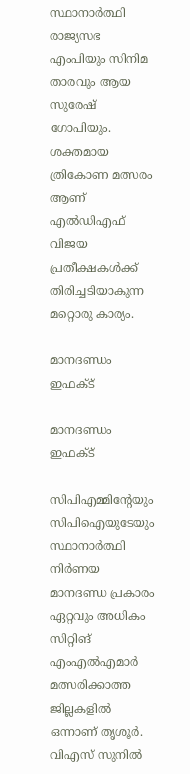സ്ഥാനാര്‍ത്ഥി രാജ്യസഭ എംപിയും സിനിമ താരവും ആയ സുരേഷ് ഗോപിയും. ശക്തമായ ത്രികോണ മത്സരം ആണ് എല്‍ഡിഎഫ് വിജയ പ്രതീക്ഷകള്‍ക്ക് തിരിച്ചടിയാകുന്ന മറ്റൊരു കാര്യം.

മാനദണ്ഡം ഇഫക്ട്

മാനദണ്ഡം ഇഫക്ട്

സിപിഎമ്മിന്റേയും സിപിഐയുടേയും സ്ഥാനാര്‍ത്ഥി നിര്‍ണയ മാനദണ്ഡ പ്രകാരം ഏറ്റവും അധികം സിറ്റിങ് എംഎല്‍എമാര്‍ മത്സരിക്കാത്ത ജില്ലകളില്‍ ഒന്നാണ് തൃശൂര്‍. വിഎസ് സുനില്‍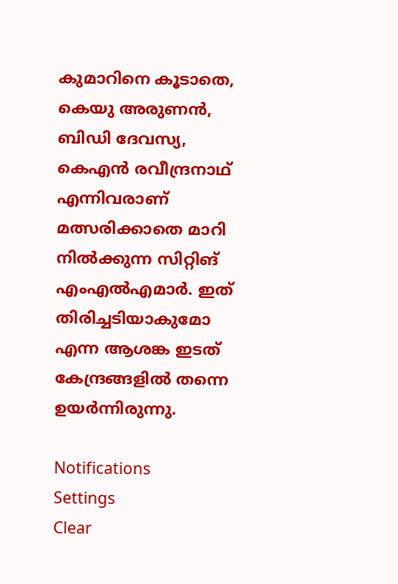കുമാറിനെ കൂടാതെ, കെയു അരുണന്‍, ബിഡി ദേവസ്യ, കെഎന്‍ രവീന്ദ്രനാഥ് എന്നിവരാണ് മത്സരിക്കാതെ മാറി നില്‍ക്കുന്ന സിറ്റിങ് എംഎല്‍എമാര്‍. ഇത് തിരിച്ചടിയാകുമോ എന്ന ആശങ്ക ഇടത് കേന്ദ്രങ്ങളില്‍ തന്നെ ഉയര്‍ന്നിരുന്നു.

Notifications
Settings
Clear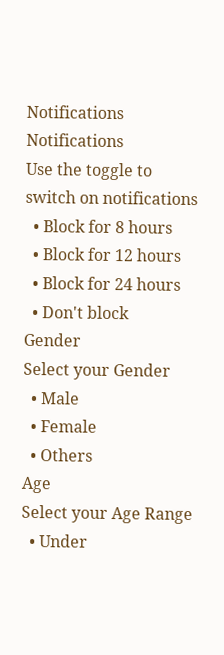Notifications
Notifications
Use the toggle to switch on notifications
  • Block for 8 hours
  • Block for 12 hours
  • Block for 24 hours
  • Don't block
Gender
Select your Gender
  • Male
  • Female
  • Others
Age
Select your Age Range
  • Under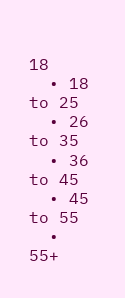18
  • 18 to 25
  • 26 to 35
  • 36 to 45
  • 45 to 55
  • 55+